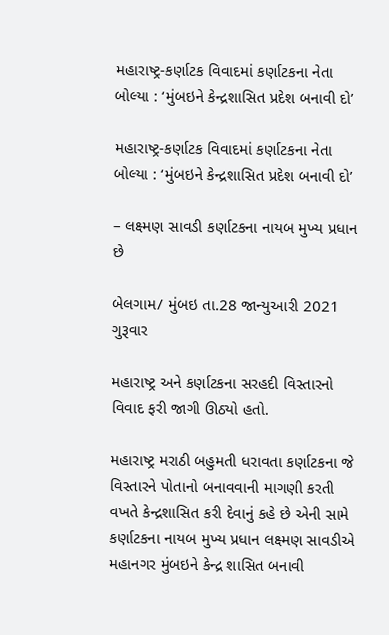મહારાષ્ટ્ર-કર્ણાટક વિવાદમાં કર્ણાટકના નેતા બોલ્યા : ‘મુંબઇને કેન્દ્રશાસિત પ્રદેશ બનાવી દો’

મહારાષ્ટ્ર-કર્ણાટક વિવાદમાં કર્ણાટકના નેતા બોલ્યા : ‘મુંબઇને કેન્દ્રશાસિત પ્રદેશ બનાવી દો’

– લક્ષ્મણ સાવડી કર્ણાટકના નાયબ મુખ્ય પ્રધાન છે

બેલગામ/ મુંબઇ તા.28 જાન્યુઆરી 2021 ગુરૂવાર

મહારાષ્ટ્ર અને કર્ણાટકના સરહદી વિસ્તારનો વિવાદ ફરી જાગી ઊઠ્યો હતો.

મહારાષ્ટ્ર મરાઠી બહુમતી ધરાવતા કર્ણાટકના જે વિસ્તારને પોતાનો બનાવવાની માગણી કરતી વખતે કેન્દ્રશાસિત કરી દેવાનું કહે છે એની સામે કર્ણાટકના નાયબ મુખ્ય પ્રધાન લક્ષ્મણ સાવડીએ મહાનગર મુંબઇને કેન્દ્ર શાસિત બનાવી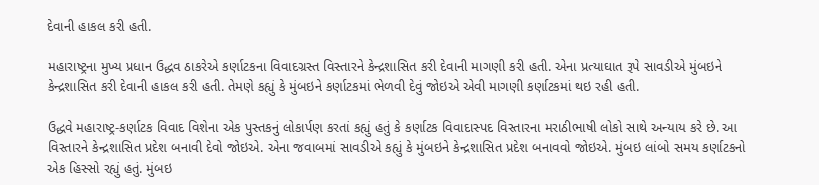દેવાની હાકલ કરી હતી.

મહારાષ્ટ્રના મુખ્ય પ્રધાન ઉદ્ધવ ઠાકરેએ કર્ણાટકના વિવાદગ્રસ્ત વિસ્તારને કેન્દ્રશાસિત કરી દેવાની માગણી કરી હતી. એના પ્રત્યાઘાત રૂપે સાવડીએ મુંબઇને કેન્દ્રશાસિત કરી દેવાની હાકલ કરી હતી. તેમણે કહ્યું કે મુંબઇને કર્ણાટકમાં ભેળવી દેવું જોઇએ એવી માગણી કર્ણાટકમાં થઇ રહી હતી.

ઉદ્ધવે મહારાષ્ટ્ર-કર્ણાટક વિવાદ વિશેના એક પુસ્તકનું લોકાર્પણ કરતાં કહ્યું હતું કે કર્ણાટક વિવાદાસ્પદ વિસ્તારના મરાઠીભાષી લોકો સાથે અન્યાય કરે છે. આ વિસ્તારને કેન્દ્રશાસિત પ્રદેશ બનાવી દેવો જોઇએ. એના જવાબમાં સાવડીએ કહ્યું કે મુંબઇને કેન્દ્રશાસિત પ્રદેશ બનાવવો જોઇએ. મુંબઇ લાંબો સમય કર્ણાટકનો એક હિસ્સો રહ્યું હતું. મુંબઇ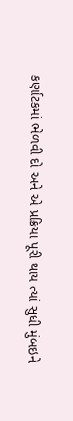કર્ણાટકમાં ભેળવી દો અને એ પ્રક્રિયા પૂરી થાય ત્યાં સુધી મુંબઇને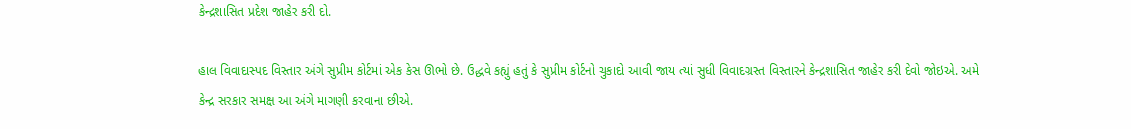કેન્દ્રશાસિત પ્રદેશ જાહેર કરી દો.

હાલ વિવાદાસ્પદ વિસ્તાર અંગે સુપ્રીમ કોર્ટમાં એક કેસ ઊભો છે. ઉદ્ધવે કહ્યું હતું કે સુપ્રીમ કોર્ટનો ચુકાદો આવી જાય ત્યાં સુધી વિવાદગ્રસ્ત વિસ્તારને કેન્દ્રશાસિત જાહેર કરી દેવો જોઇએ. અમે કેન્દ્ર સરકાર સમક્ષ આ અંગે માગણી કરવાના છીએ.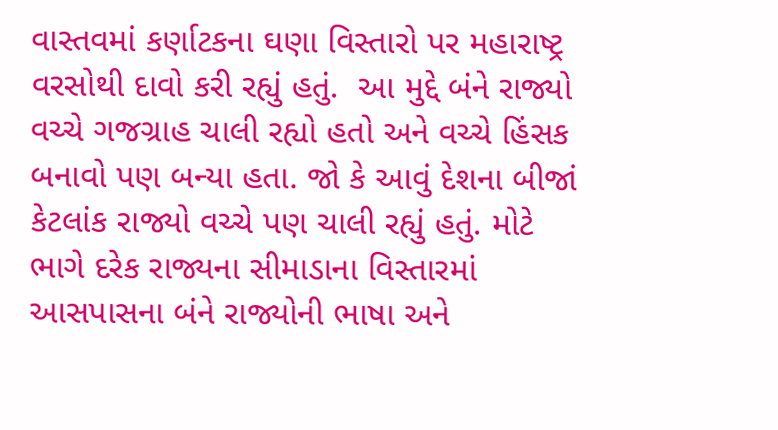વાસ્તવમાં કર્ણાટકના ઘણા વિસ્તારો પર મહારાષ્ટ્ર વરસોથી દાવો કરી રહ્યું હતું.  આ મુદ્દે બંને રાજ્યો વચ્ચે ગજગ્રાહ ચાલી રહ્યો હતો અને વચ્ચે હિંસક બનાવો પણ બન્યા હતા. જો કે આવું દેશના બીજાં કેટલાંક રાજ્યો વચ્ચે પણ ચાલી રહ્યું હતું. મોટે ભાગે દરેક રાજ્યના સીમાડાના વિસ્તારમાં આસપાસના બંને રાજ્યોની ભાષા અને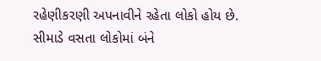રહેણીકરણી અપનાવીને રહેતા લોકો હોય છે. સીમાડે વસતા લોકોમાં બંને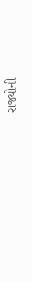રાજ્યોની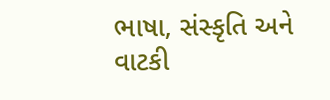ભાષા, સંસ્કૃતિ અને વાટકી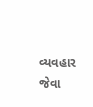વ્યવહાર જેવા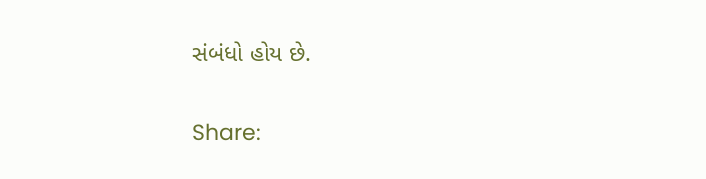સંબંધો હોય છે.

Share: